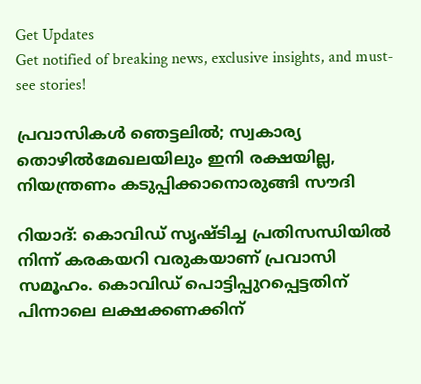Get Updates
Get notified of breaking news, exclusive insights, and must-see stories!

പ്രവാസികള്‍ ഞെട്ടലില്‍; സ്വകാര്യ തൊഴില്‍മേഖലയിലും ഇനി രക്ഷയില്ല, നിയന്ത്രണം കടുപ്പിക്കാനൊരുങ്ങി സൗദി

റിയാദ്: കൊവിഡ് സൃഷ്ടിച്ച പ്രതിസന്ധിയില്‍ നിന്ന് കരകയറി വരുകയാണ് പ്രവാസി സമൂഹം. കൊവിഡ് പൊട്ടിപ്പുറപ്പെട്ടതിന് പിന്നാലെ ലക്ഷക്കണക്കിന്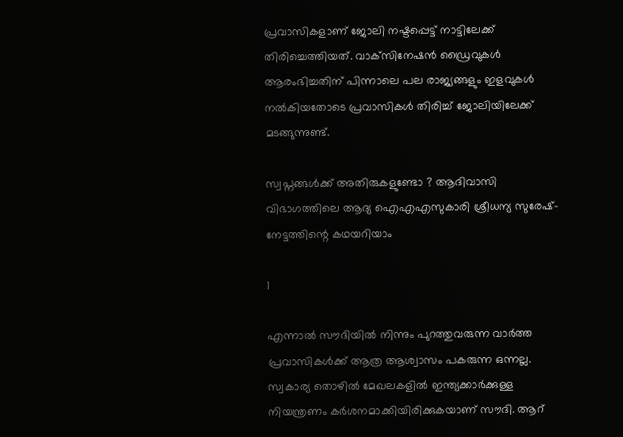പ്രവാസികളാണ് ജോലി നഷ്ടപ്പെട്ട് നാട്ടിലേക്ക് തിരിച്ചെത്തിയത്. വാക്‌സിനേഷന്‍ ഡ്രൈവുകള്‍ ആരംഭിച്ചതിന് പിന്നാലെ പല രാജ്യങ്ങളും ഇളവുകള്‍ നല്‍കിയതോടെ പ്രവാസികള്‍ തിരിച്ച് ജോലിയിലേക്ക് മടങ്ങുന്നുണ്ട്.

സ്വപ്നങ്ങൾക്ക് അതിരുകളുണ്ടോ ? ആദിവാസി വിഭാഗത്തിലെ ആദ്യ ഐഎഎസുകാരി ശ്രീധന്യ സുരേഷ്- നേട്ടത്തിന്റെ കഥയറിയാം

1

എന്നാല്‍ സൗദിയില്‍ നിന്നും പുറത്തുവരുന്ന വാര്‍ത്ത പ്രവാസികള്‍ക്ക് ആത്ര ആശ്വാസം പകരുന്ന ഒന്നല്ല. സ്വകാര്യ തൊഴില്‍ മേഖലകളില്‍ ഇന്ത്യക്കാര്‍ക്കുള്ള നിയന്ത്രണം കര്‍ശനമാക്കിയിരിക്കുകയാണ് സൗദി. ആറ്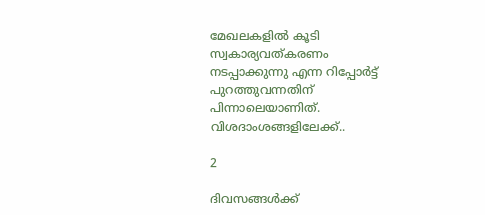മേഖലകളില്‍ കൂടി സ്വകാര്യവത്കരണം നടപ്പാക്കുന്നു എന്ന റിപ്പോര്‍ട്ട് പുറത്തുവന്നതിന് പിന്നാലെയാണിത്. വിശദാംശങ്ങളിലേക്ക്..

2

ദിവസങ്ങള്‍ക്ക്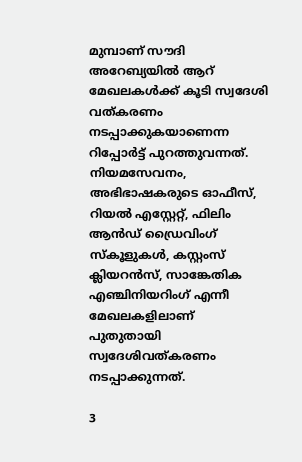മുമ്പാണ് സൗദി അറേബ്യയില്‍ ആറ് മേഖലകള്‍ക്ക് കൂടി സ്വദേശി വത്കരണം നടപ്പാക്കുകയാണെന്ന റിപ്പോര്‍ട്ട് പുറത്തുവന്നത്. നിയമസേവനം, അഭിഭാഷകരുടെ ഓഫീസ്, റിയല്‍ എസ്റ്റേറ്റ്, ഫിലിം ആന്‍ഡ് ഡ്രൈവിംഗ് സ്‌കൂളുകള്‍, കസ്റ്റംസ് ക്ലിയറന്‍സ്, സാങ്കേതിക എഞ്ചിനിയറിംഗ് എന്നീ മേഖലകളിലാണ് പുതുതായി സ്വദേശിവത്കരണം നടപ്പാക്കുന്നത്.

3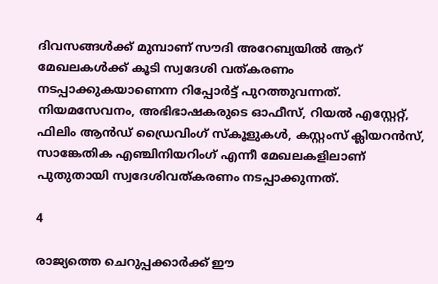ദിവസങ്ങള്‍ക്ക് മുമ്പാണ് സൗദി അറേബ്യയില്‍ ആറ് മേഖലകള്‍ക്ക് കൂടി സ്വദേശി വത്കരണം നടപ്പാക്കുകയാണെന്ന റിപ്പോര്‍ട്ട് പുറത്തുവന്നത്. നിയമസേവനം, അഭിഭാഷകരുടെ ഓഫീസ്, റിയല്‍ എസ്റ്റേറ്റ്, ഫിലിം ആന്‍ഡ് ഡ്രൈവിംഗ് സ്‌കൂളുകള്‍, കസ്റ്റംസ് ക്ലിയറന്‍സ്, സാങ്കേതിക എഞ്ചിനിയറിംഗ് എന്നീ മേഖലകളിലാണ് പുതുതായി സ്വദേശിവത്കരണം നടപ്പാക്കുന്നത്.

4

രാജ്യത്തെ ചെറുപ്പക്കാര്‍ക്ക് ഈ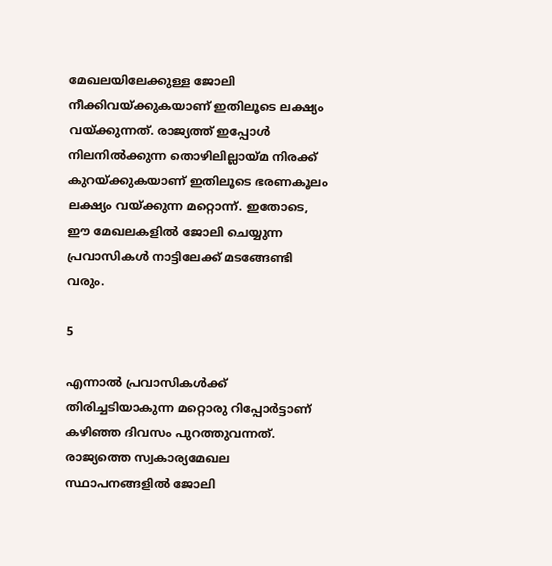മേഖലയിലേക്കുള്ള ജോലി നീക്കിവയ്ക്കുകയാണ് ഇതിലൂടെ ലക്ഷ്യം വയ്ക്കുന്നത്. രാജ്യത്ത് ഇപ്പോള്‍ നിലനില്‍ക്കുന്ന തൊഴിലില്ലായ്മ നിരക്ക് കുറയ്ക്കുകയാണ് ഇതിലൂടെ ഭരണകൂലം ലക്ഷ്യം വയ്ക്കുന്ന മറ്റൊന്ന്. ഇതോടെ, ഈ മേഖലകളില്‍ ജോലി ചെയ്യുന്ന പ്രവാസികള്‍ നാട്ടിലേക്ക് മടങ്ങേണ്ടി വരും.

5

എന്നാല്‍ പ്രവാസികള്‍ക്ക് തിരിച്ചടിയാകുന്ന മറ്റൊരു റിപ്പോര്‍ട്ടാണ് കഴിഞ്ഞ ദിവസം പുറത്തുവന്നത്. രാജ്യത്തെ സ്വകാര്യമേഖല സ്ഥാപനങ്ങളില്‍ ജോലി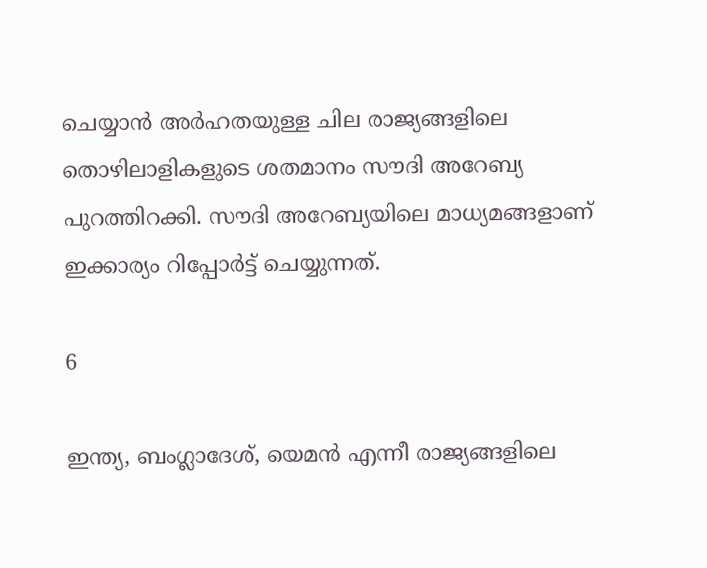ചെയ്യാന്‍ അര്‍ഹതയുള്ള ചില രാജ്യങ്ങളിലെ തൊഴിലാളികളുടെ ശതമാനം സൗദി അറേബ്യ പുറത്തിറക്കി. സൗദി അറേബ്യയിലെ മാധ്യമങ്ങളാണ് ഇക്കാര്യം റിപ്പോര്‍ട്ട് ചെയ്യുന്നത്.

6

ഇന്ത്യ, ബംഗ്ലാദേശ്, യെമന്‍ എന്നീ രാജ്യങ്ങളിലെ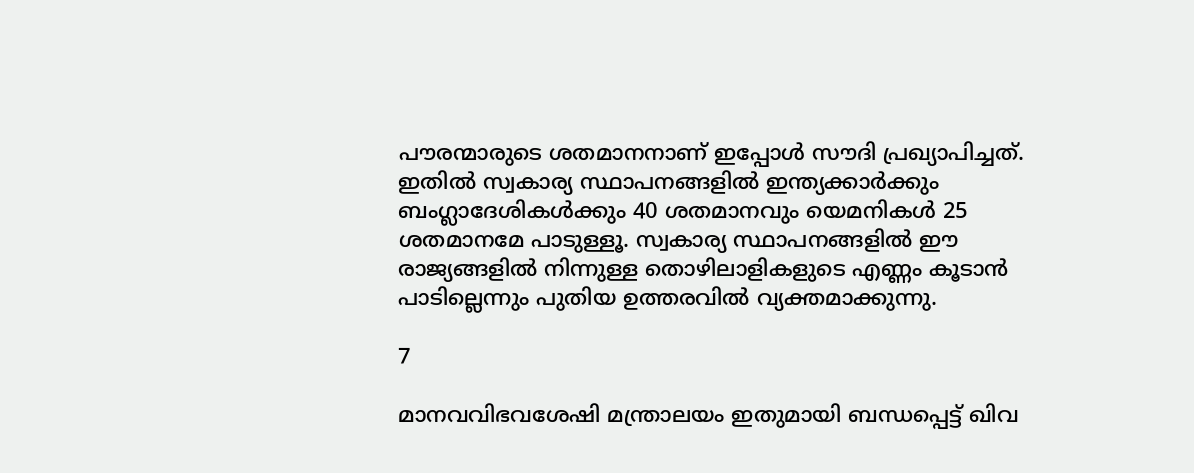പൗരന്മാരുടെ ശതമാനനാണ് ഇപ്പോള്‍ സൗദി പ്രഖ്യാപിച്ചത്. ഇതില്‍ സ്വകാര്യ സ്ഥാപനങ്ങളില്‍ ഇന്ത്യക്കാര്‍ക്കും ബംഗ്ലാദേശികള്‍ക്കും 40 ശതമാനവും യെമനികള്‍ 25 ശതമാനമേ പാടുള്ളൂ. സ്വകാര്യ സ്ഥാപനങ്ങളില്‍ ഈ രാജ്യങ്ങളില്‍ നിന്നുള്ള തൊഴിലാളികളുടെ എണ്ണം കൂടാന്‍ പാടില്ലെന്നും പുതിയ ഉത്തരവില്‍ വ്യക്തമാക്കുന്നു.

7

മാനവവിഭവശേഷി മന്ത്രാലയം ഇതുമായി ബന്ധപ്പെട്ട് ഖിവ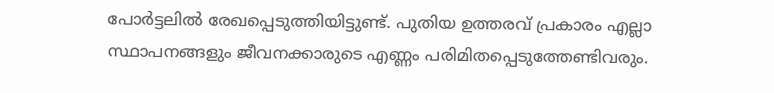പോര്‍ട്ടലില്‍ രേഖപ്പെടുത്തിയിട്ടുണ്ട്. പുതിയ ഉത്തരവ് പ്രകാരം എല്ലാ സ്ഥാപനങ്ങളും ജീവനക്കാരുടെ എണ്ണം പരിമിതപ്പെടുത്തേണ്ടിവരും.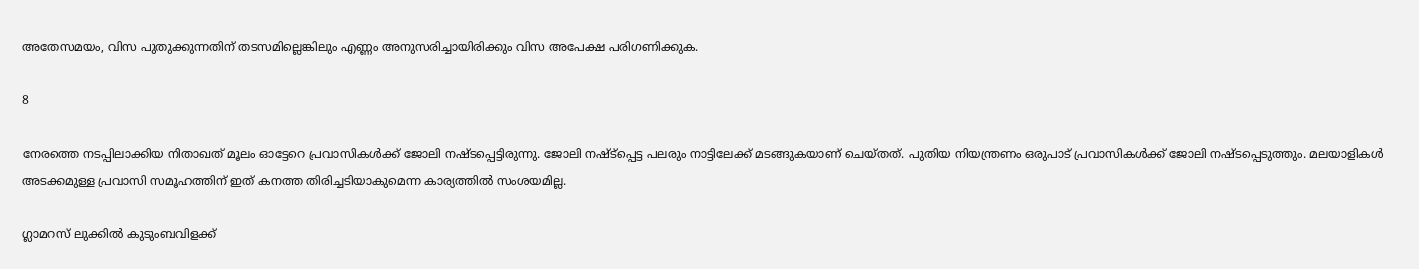അതേസമയം, വിസ പുതുക്കുന്നതിന് തടസമില്ലെങ്കിലും എണ്ണം അനുസരിച്ചായിരിക്കും വിസ അപേക്ഷ പരിഗണിക്കുക.

8

നേരത്തെ നടപ്പിലാക്കിയ നിതാഖത് മൂലം ഓട്ടേറെ പ്രവാസികള്‍ക്ക് ജോലി നഷ്ടപ്പെട്ടിരുന്നു. ജോലി നഷ്ട്‌പ്പെട്ട പലരും നാട്ടിലേക്ക് മടങ്ങുകയാണ് ചെയ്തത്. പുതിയ നിയന്ത്രണം ഒരുപാട് പ്രവാസികള്‍ക്ക് ജോലി നഷ്ടപ്പെടുത്തും. മലയാളികള്‍ അടക്കമുള്ള പ്രവാസി സമൂഹത്തിന് ഇത് കനത്ത തിരിച്ചടിയാകുമെന്ന കാര്യത്തില്‍ സംശയമില്ല.

ഗ്ലാമറസ് ലുക്കിൽ കുടുംബവിളക്ക്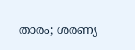താരം; ശരണ്യ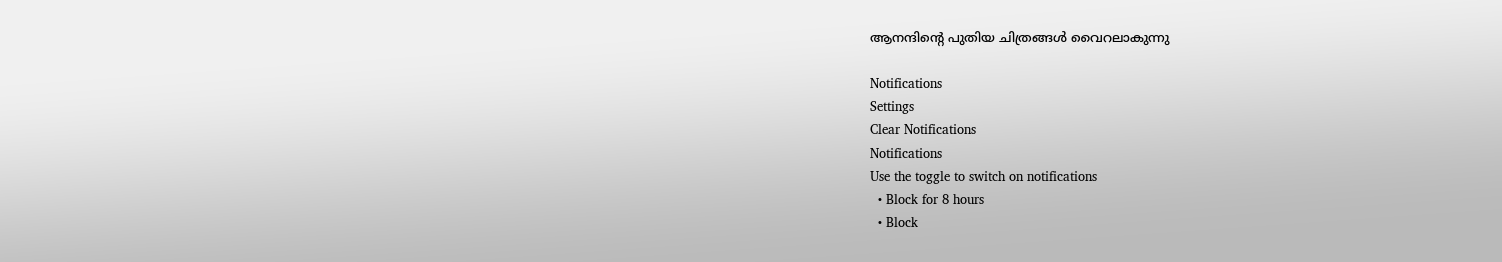ആനന്ദിന്റെ പുതിയ ചിത്രങ്ങൾ വൈറലാകുന്നു

Notifications
Settings
Clear Notifications
Notifications
Use the toggle to switch on notifications
  • Block for 8 hours
  • Block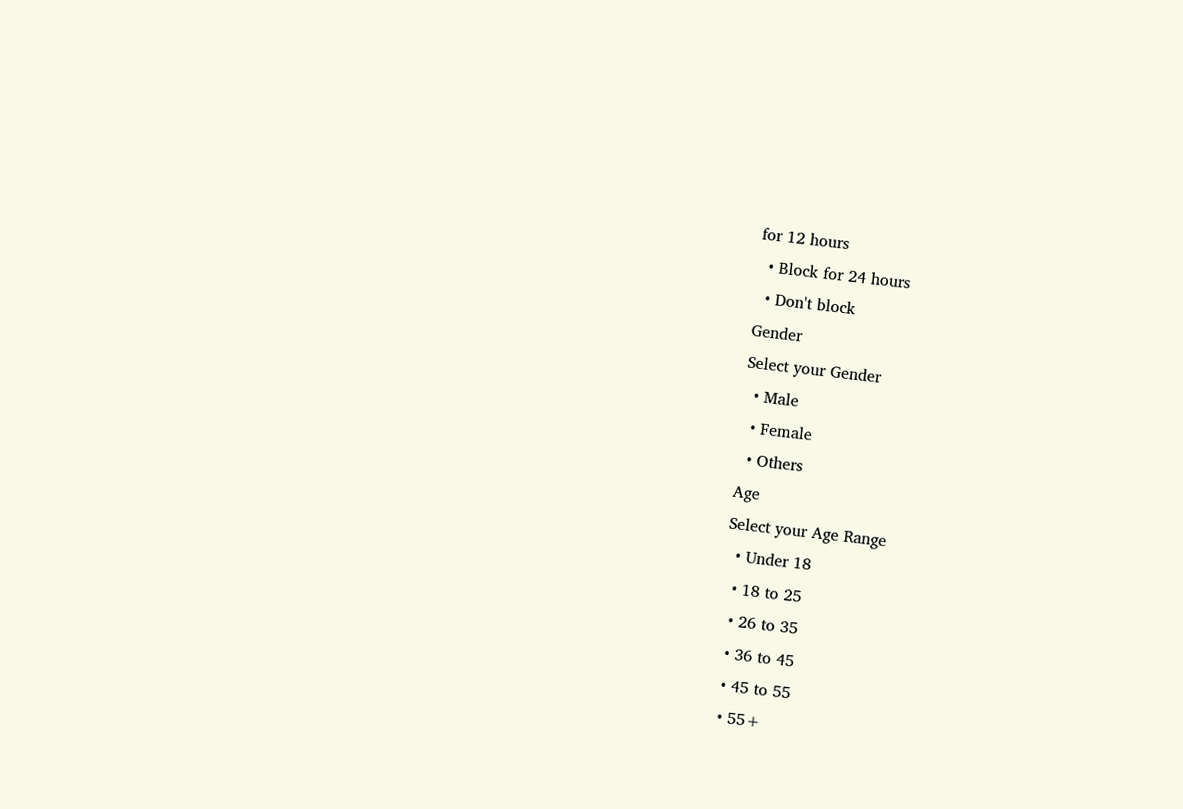for 12 hours
  • Block for 24 hours
  • Don't block
Gender
Select your Gender
  • Male
  • Female
  • Others
Age
Select your Age Range
  • Under 18
  • 18 to 25
  • 26 to 35
  • 36 to 45
  • 45 to 55
  • 55+